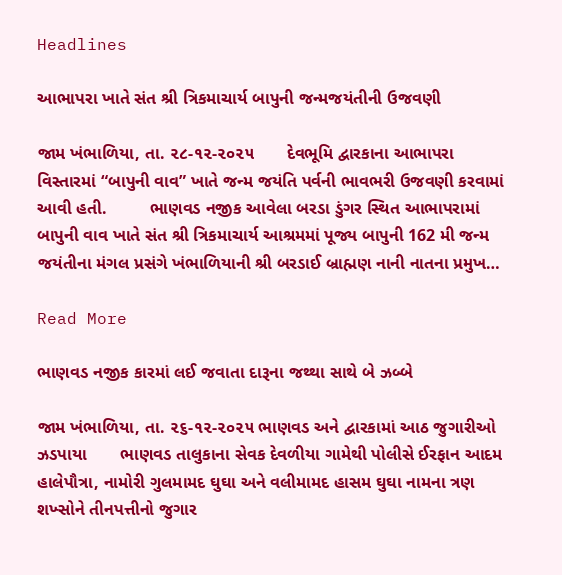Headlines

આભાપરા ખાતે સંત શ્રી ત્રિકમાચાર્ય બાપુની જન્મજયંતીની ઉજવણી

જામ ખંભાળિયા, તા. ૨૮-૧૨-૨૦૨૫       દેવભૂમિ દ્વારકાના આભાપરા વિસ્તારમાં “બાપુની વાવ” ખાતે જન્મ જયંતિ પર્વની ભાવભરી ઉજવણી કરવામાં આવી હતી.         ભાણવડ નજીક આવેલા બરડા ડુંગર સ્થિત આભાપરામાં બાપુની વાવ ખાતે સંત શ્રી ત્રિકમાચાર્ય આશ્રમમાં પૂજ્ય બાપુની 162 મી જન્મ જયંતીના મંગલ પ્રસંગે ખંભાળિયાની શ્રી બરડાઈ બ્રાહ્મણ નાની નાતના પ્રમુખ…

Read More

ભાણવડ નજીક કારમાં લઈ જવાતા દારૂના જથ્થા સાથે બે ઝબ્બે

જામ ખંભાળિયા, તા. ૨૬-૧૨-૨૦૨૫ ભાણવડ અને દ્વારકામાં આઠ જુગારીઓ ઝડપાયા       ભાણવડ તાલુકાના સેવક દેવળીયા ગામેથી પોલીસે ઈરફાન આદમ હાલેપૌત્રા, નામોરી ગુલમામદ ઘુઘા અને વલીમામદ હાસમ ઘુઘા નામના ત્રણ શખ્સોને તીનપત્તીનો જુગાર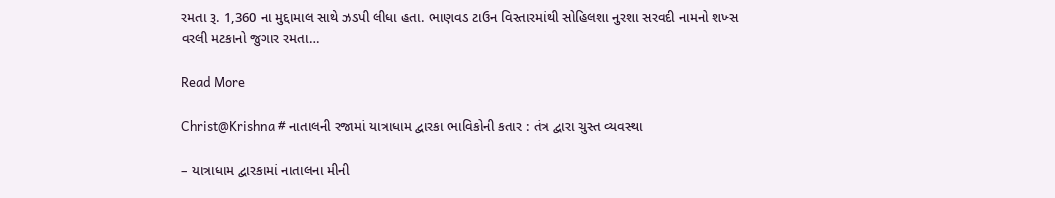રમતા રૂ. 1,360 ના મુદ્દામાલ સાથે ઝડપી લીધા હતા. ભાણવડ ટાઉન વિસ્તારમાંથી સોહિલશા નુરશા સરવદી નામનો શખ્સ વરલી મટકાનો જુગાર રમતા…

Read More

Christ@Krishna # નાતાલની રજામાં યાત્રાધામ દ્વારકા ભાવિકોની કતાર : તંત્ર દ્વારા ચુસ્ત વ્યવસ્થા

– યાત્રાધામ દ્વારકામાં નાતાલના મીની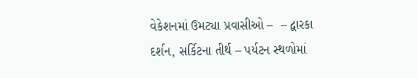વેકેશનમાં ઉમટ્યા પ્રવાસીઓ –  – દ્વારકા દર્શન, સર્કિટના તીર્થ – પર્યટન સ્થળોમાં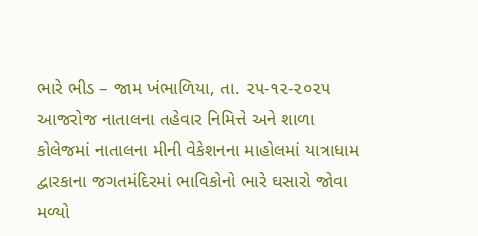ભારે ભીડ – જામ ખંભાળિયા, તા. ૨૫-૧૨-૨૦૨૫          આજરોજ નાતાલના તહેવાર નિમિત્તે અને શાળા કોલેજમાં નાતાલના મીની વેકેશનના માહોલમાં યાત્રાધામ દ્વારકાના જગતમંદિરમાં ભાવિકોનો ભારે ઘસારો જોવા મળ્યો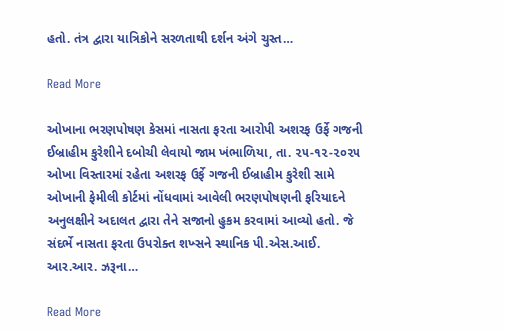હતો. તંત્ર દ્વારા યાત્રિકોને સરળતાથી દર્શન અંગે ચુસ્ત…

Read More

ઓખાના ભરણપોષણ કેસમાં નાસતા ફરતા આરોપી અશરફ ઉર્ફે ગજની ઈબ્રાહીમ કુરેશીને દબોચી લેવાયો જામ ખંભાળિયા, તા. ૨૫-૧૨-૨૦૨૫       ઓખા વિસ્તારમાં રહેતા અશરફ ઉર્ફે ગજની ઈબ્રાહીમ કુરેશી સામે ઓખાની ફેમીલી કોર્ટમાં નોંધવામાં આવેલી ભરણપોષણની ફરિયાદને અનુલક્ષીને અદાલત દ્વારા તેને સજાનો હુકમ કરવામાં આવ્યો હતો. જે સંદર્ભે નાસતા ફરતા ઉપરોક્ત શખ્સને સ્થાનિક પી.એસ.આઈ. આર.આર. ઝરૂના…

Read More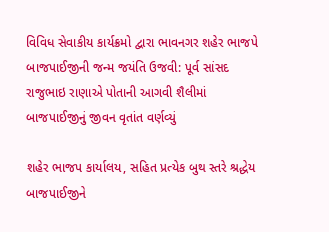વિવિધ સેવાકીય કાર્યક્રમો દ્વારા ભાવનગર શહેર ભાજપે બાજપાઈજીની જન્મ જયંતિ ઉજવી: પૂર્વ સાંસદ રાજુભાઇ રાણાએ પોતાની આગવી શૈલીમાં બાજપાઈજીનું જીવન વૃતાંત વર્ણવ્યું

શહેર ભાજપ કાર્યાલય, સહિત પ્રત્યેક બુથ સ્તરે શ્રદ્ધેય બાજપાઈજીને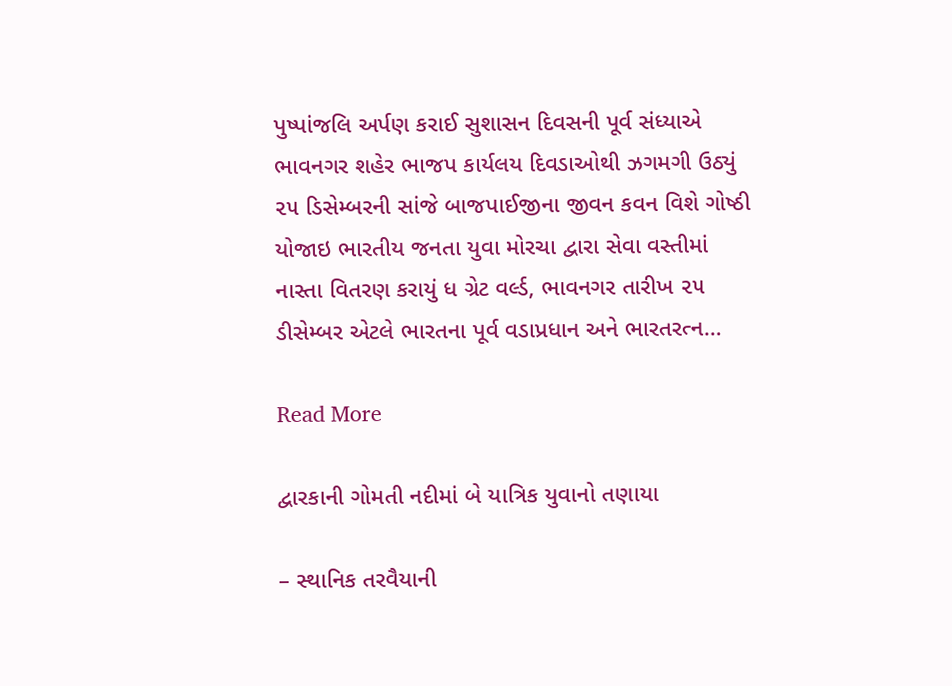પુષ્પાંજલિ અર્પણ કરાઈ સુશાસન દિવસની પૂર્વ સંધ્યાએ ભાવનગર શહેર ભાજપ કાર્યલય દિવડાઓથી ઝગમગી ઉઠ્યું ૨૫ ડિસેમ્બરની સાંજે બાજપાઈજીના જીવન કવન વિશે ગોષ્ઠી યોજાઇ ભારતીય જનતા યુવા મોરચા દ્વારા સેવા વસ્તીમાં નાસ્તા વિતરણ કરાયું ધ ગ્રેટ વર્લ્ડ, ભાવનગર તારીખ ૨૫ ડીસેમ્બર એટલે ભારતના પૂર્વ વડાપ્રધાન અને ભારતરત્ન…

Read More

દ્વારકાની ગોમતી નદીમાં બે યાત્રિક યુવાનો તણાયા

– સ્થાનિક તરવૈયાની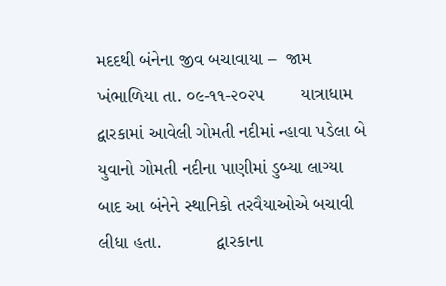મદદથી બંનેના જીવ બચાવાયા –  જામ ખંભાળિયા તા. ૦૯-૧૧-૨૦૨૫       યાત્રાધામ દ્વારકામાં આવેલી ગોમતી નદીમાં ન્હાવા પડેલા બે યુવાનો ગોમતી નદીના પાણીમાં ડુબ્યા લાગ્યા બાદ આ બંનેને સ્થાનિકો તરવૈયાઓએ બચાવી લીધા હતા.           દ્વારકાના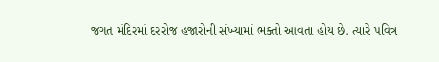જગત મંદિરમાં દરરોજ હજારોની સંખ્યામાં ભક્તો આવતા હોય છે. ત્યારે પવિત્ર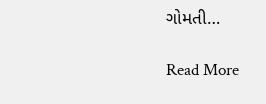ગોમતી…

Read More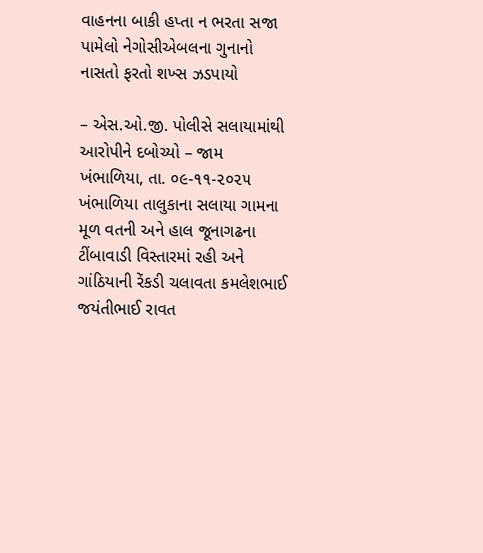વાહનના બાકી હપ્તા ન ભરતા સજા પામેલો નેગોસીએબલના ગુનાનો નાસતો ફરતો શખ્સ ઝડપાયો

– એસ.ઓ.જી. પોલીસે સલાયામાંથી આરોપીને દબોચ્યો – જામ ખંભાળિયા, તા. ૦૯-૧૧-૨૦૨૫     ખંભાળિયા તાલુકાના સલાયા ગામના મૂળ વતની અને હાલ જૂનાગઢના ટીંબાવાડી વિસ્તારમાં રહી અને ગાંઠિયાની રેંકડી ચલાવતા કમલેશભાઈ જયંતીભાઈ રાવત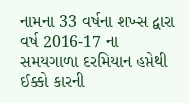નામના 33 વર્ષના શખ્સ દ્વારા વર્ષ 2016-17 ના સમયગાળા દરમિયાન હપ્તેથી ઈક્કો કારની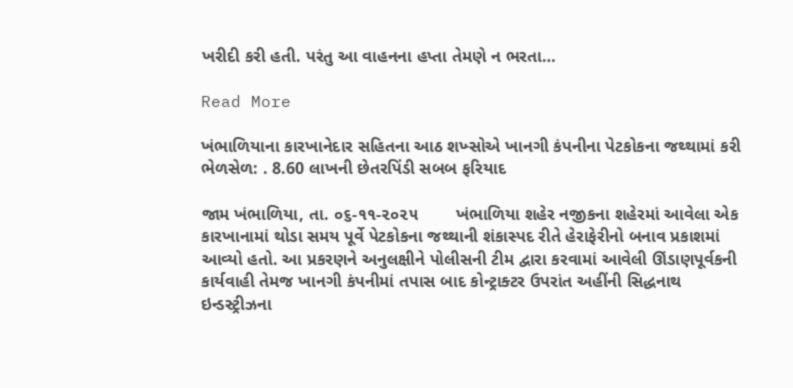ખરીદી કરી હતી. પરંતુ આ વાહનના હપ્તા તેમણે ન ભરતા…

Read More

ખંભાળિયાના કારખાનેદાર સહિતના આઠ શખ્સોએ ખાનગી કંપનીના પેટકોકના જથ્થામાં કરી ભેળસેળ: . 8.60 લાખની છેતરપિંડી સબબ ફરિયાદ

જામ ખંભાળિયા, તા. ૦૬-૧૧-૨૦૨૫        ખંભાળિયા શહેર નજીકના શહેરમાં આવેલા એક કારખાનામાં થોડા સમય પૂર્વે પેટકોકના જથ્થાની શંકાસ્પદ રીતે હેરાફેરીનો બનાવ પ્રકાશમાં આવ્યો હતો. આ પ્રકરણને અનુલક્ષીને પોલીસની ટીમ દ્વારા કરવામાં આવેલી ઊંડાણપૂર્વકની કાર્યવાહી તેમજ ખાનગી કંપનીમાં તપાસ બાદ કોન્ટ્રાક્ટર ઉપરાંત અહીંની સિદ્ધનાથ ઇન્ડસ્ટ્રીઝના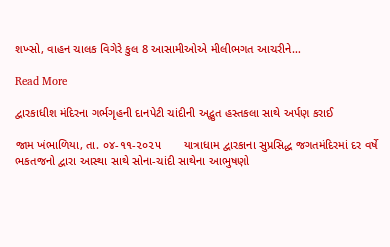શખ્સો, વાહન ચાલક વિગેરે કુલ 8 આસામીઓએ મીલીભગત આચરીને…

Read More

દ્વારકાધીશ મંદિરના ગર્ભગૃહની દાનપેટી ચાંદીની અદ્ભુત હસ્તકલા સાથે અર્પણ કરાઈ

જામ ખંભાળિયા, તા. ૦૪-૧૧-૨૦૨૫       યાત્રાધામ દ્વારકાના સુપ્રસિદ્ધ જગતમંદિરમાં દર વર્ષે ભકતજનો દ્વારા આસ્થા સાથે સોના-ચાંદી સાથેના આભુષણો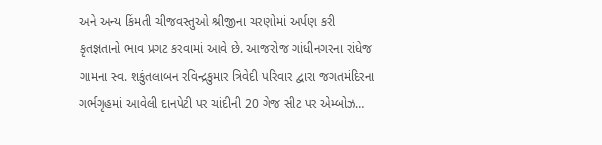અને અન્ય કિંમતી ચીજવસ્તુઓ શ્રીજીના ચરણોમાં અર્પણ કરી કૃતજ્ઞતાનો ભાવ પ્રગટ કરવામાં આવે છે. આજરોજ ગાંધીનગરના રાંધેજ ગામના સ્વ. શકુંતલાબન રવિન્દ્રકુમાર ત્રિવેદી પરિવાર દ્વારા જગતમંદિરના ગર્ભગૃહમાં આવેલી દાનપેટી પર ચાંદીની 20 ગેજ સીટ પર એમ્બોઝ…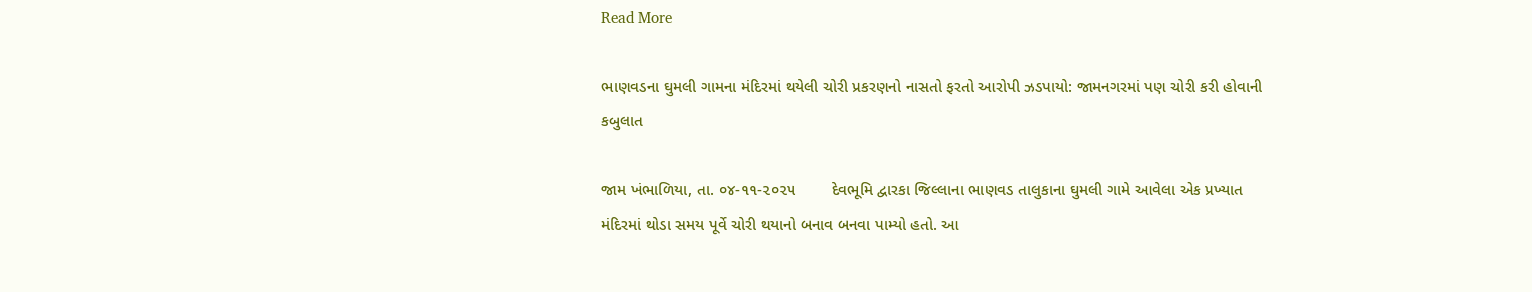Read More

ભાણવડના ઘુમલી ગામના મંદિરમાં થયેલી ચોરી પ્રકરણનો નાસતો ફરતો આરોપી ઝડપાયો: જામનગરમાં પણ ચોરી કરી હોવાની કબુલાત

જામ ખંભાળિયા, તા. ૦૪-૧૧-૨૦૨૫        દેવભૂમિ દ્વારકા જિલ્લાના ભાણવડ તાલુકાના ઘુમલી ગામે આવેલા એક પ્રખ્યાત મંદિરમાં થોડા સમય પૂર્વે ચોરી થયાનો બનાવ બનવા પામ્યો હતો. આ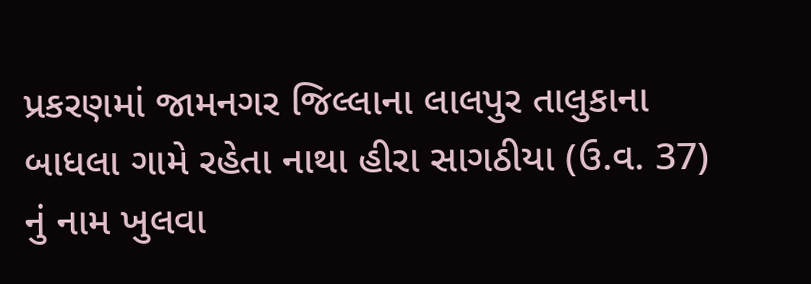પ્રકરણમાં જામનગર જિલ્લાના લાલપુર તાલુકાના બાધલા ગામે રહેતા નાથા હીરા સાગઠીયા (ઉ.વ. 37) નું નામ ખુલવા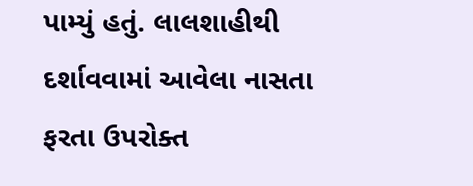પામ્યું હતું. લાલશાહીથી દર્શાવવામાં આવેલા નાસતા ફરતા ઉપરોક્ત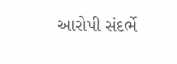આરોપી સંદર્ભે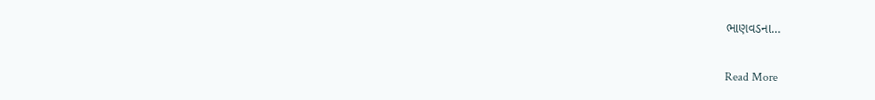ભાણવડના…

Read More